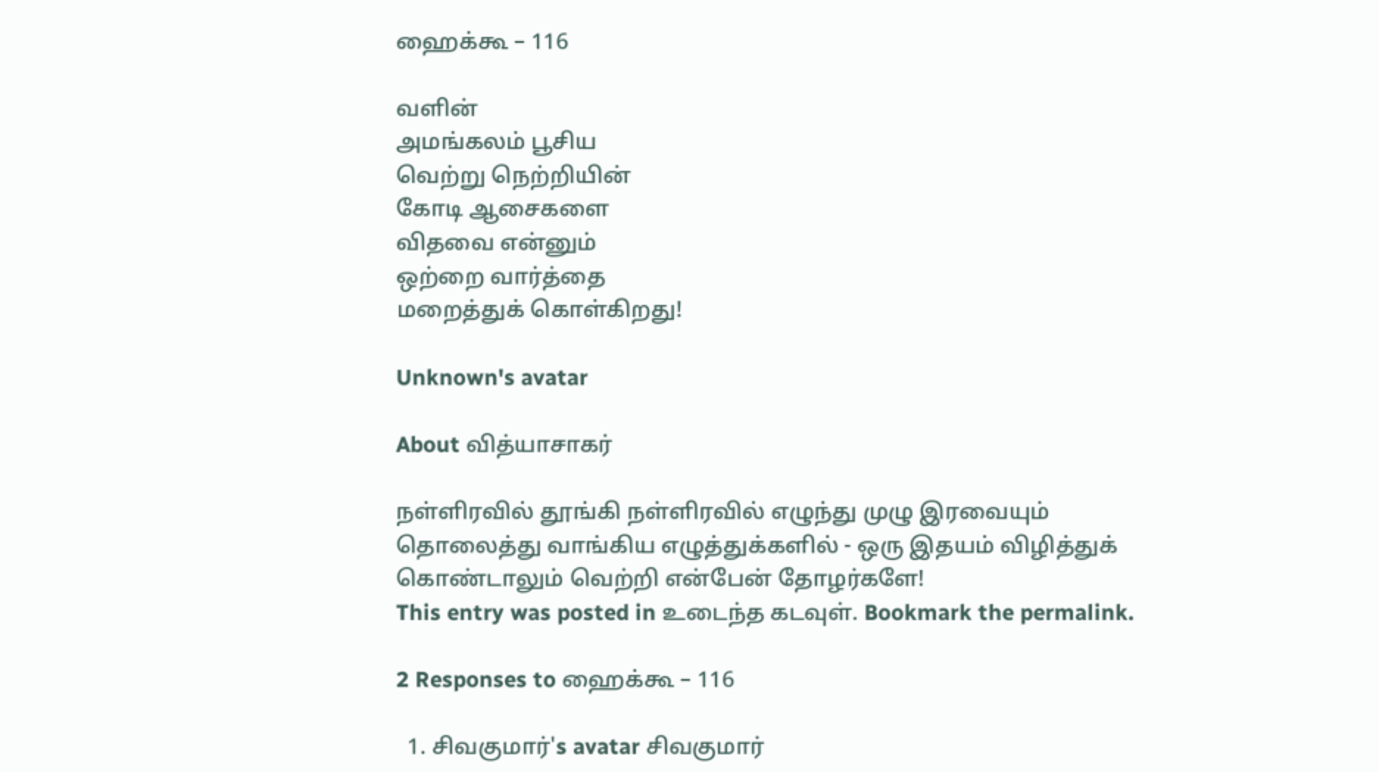ஹைக்கூ – 116

வளின்
அமங்கலம் பூசிய
வெற்று நெற்றியின்
கோடி ஆசைகளை
விதவை என்னும்
ஒற்றை வார்த்தை
மறைத்துக் கொள்கிறது!

Unknown's avatar

About வித்யாசாகர்

நள்ளிரவில் தூங்கி நள்ளிரவில் எழுந்து முழு இரவையும் தொலைத்து வாங்கிய எழுத்துக்களில் - ஒரு இதயம் விழித்துக் கொண்டாலும் வெற்றி என்பேன் தோழர்களே!
This entry was posted in உடைந்த கடவுள். Bookmark the permalink.

2 Responses to ஹைக்கூ – 116

  1. சிவகுமார்'s avatar சிவகுமார்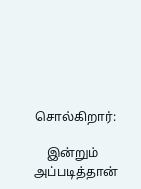சொல்கிறார்:

    இன்றும் அப்படித்தான்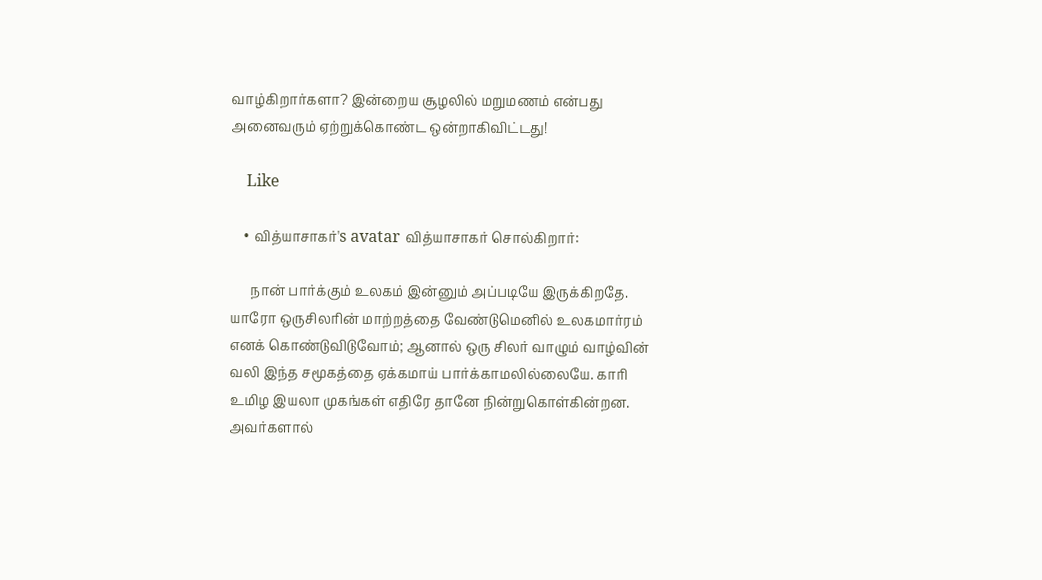வாழ்கிறார்களா? இன்றைய சூழலில் மறுமணம் என்பது அனைவரும் ஏற்றுக்கொண்ட ஒன்றாகிவிட்டது!

    Like

    • வித்யாசாகர்'s avatar வித்யாசாகர் சொல்கிறார்:

      நான் பார்க்கும் உலகம் இன்னும் அப்படியே இருக்கிறதே. யாரோ ஒருசிலரின் மாற்றத்தை வேண்டுமெனில் உலகமார்ரம் எனக் கொண்டுவிடுவோம்; ஆனால் ஒரு சிலர் வாழும் வாழ்வின் வலி இந்த சமூகத்தை ஏக்கமாய் பார்க்காமலில்லையே. காரி உமிழ இயலா முகங்கள் எதிரே தானே நின்றுகொள்கின்றன. அவர்களால்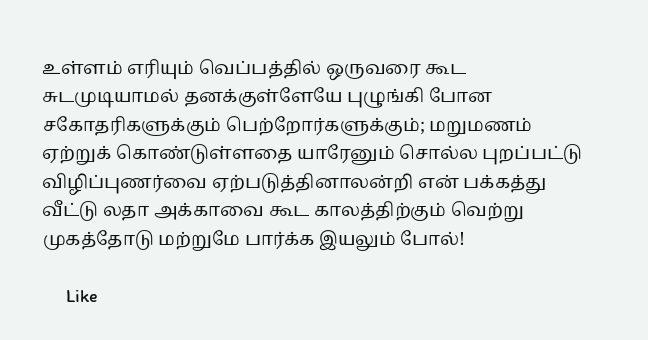உள்ளம் எரியும் வெப்பத்தில் ஒருவரை கூட சுடமுடியாமல் தனக்குள்ளேயே புழுங்கி போன சகோதரிகளுக்கும் பெற்றோர்களுக்கும்; மறுமணம் ஏற்றுக் கொண்டுள்ளதை யாரேனும் சொல்ல புறப்பட்டு விழிப்புணர்வை ஏற்படுத்தினாலன்றி என் பக்கத்து வீட்டு லதா அக்காவை கூட காலத்திற்கும் வெற்று முகத்தோடு மற்றுமே பார்க்க இயலும் போல்!

      Like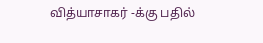வித்யாசாகர் -க்கு பதில்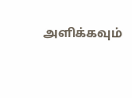அளிக்கவும்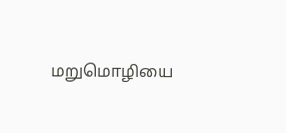மறுமொழியை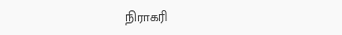நிராகரி